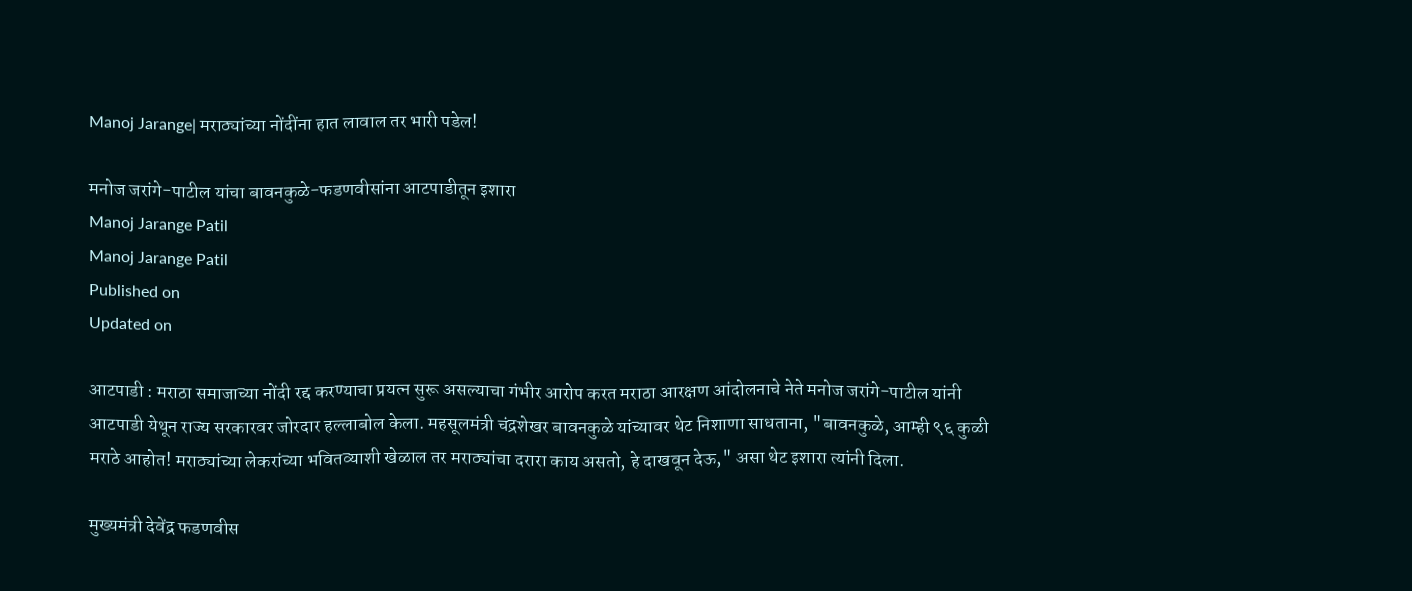Manoj Jarange| मराठ्यांच्या नोंदींना हात लावाल तर भारी पडेल!

मनोज जरांगे-पाटील यांचा बावनकुळे-फडणवीसांना आटपाडीतून इशारा
Manoj Jarange Patil
Manoj Jarange Patil
Published on
Updated on

आटपाडी : मराठा समाजाच्या नोंदी रद्द करण्याचा प्रयत्न सुरू असल्याचा गंभीर आरोप करत मराठा आरक्षण आंदोलनाचे नेते मनोज जरांगे-पाटील यांनी आटपाडी येथून राज्य सरकारवर जोरदार हल्लाबोल केला. महसूलमंत्री चंद्रशेखर बावनकुळे यांच्यावर थेट निशाणा साधताना, "बावनकुळे, आम्ही ९६ कुळी मराठे आहोत! मराठ्यांच्या लेकरांच्या भवितव्याशी खेळाल तर मराठ्यांचा दरारा काय असतो, हे दाखवून देऊ," असा थेट इशारा त्यांनी दिला.

मुख्यमंत्री देवेंद्र फडणवीस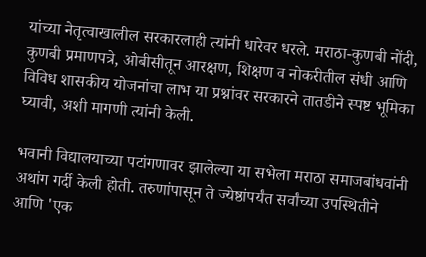यांच्या नेतृत्वाखालील सरकारलाही त्यांनी धारेवर धरले. मराठा-कुणबी नोंदी, कुणबी प्रमाणपत्रे, ओबीसीतून आरक्षण, शिक्षण व नोकरीतील संधी आणि विविध शासकीय योजनांचा लाभ या प्रश्नांवर सरकारने तातडीने स्पष्ट भूमिका घ्यावी, अशी मागणी त्यांनी केली.

भवानी विद्यालयाच्या पटांगणावर झालेल्या या सभेला मराठा समाजबांधवांनी अथांग गर्दी केली होती. तरुणांपासून ते ज्येष्ठांपर्यंत सर्वांच्या उपस्थितीने आणि 'एक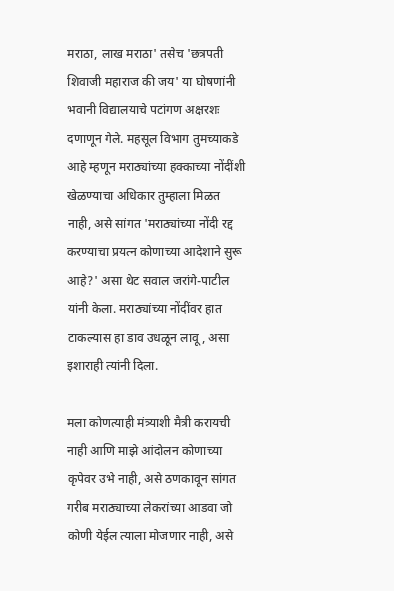मराठा, लाख मराठा' तसेच 'छत्रपती शिवाजी महाराज की जय' या घोषणांनी भवानी विद्यालयाचे पटांगण अक्षरशः दणाणून गेले. महसूल विभाग तुमच्याकडे आहे म्हणून मराठ्यांच्या हक्काच्या नोंदींशी खेळण्याचा अधिकार तुम्हाला मिळत नाही, असे सांगत 'मराठ्यांच्या नोंदी रद्द करण्याचा प्रयत्न कोणाच्या आदेशाने सुरू आहे?' असा थेट सवाल जरांगे-पाटील यांनी केला. मराठ्यांच्या नोंदींवर हात टाकल्यास हा डाव उधळून लावू, असा इशाराही त्यांनी दिला.

मला कोणत्याही मंत्र्याशी मैत्री करायची नाही आणि माझे आंदोलन कोणाच्या कृपेवर उभे नाही, असे ठणकावून सांगत गरीब मराठ्याच्या लेकरांच्या आडवा जो कोणी येईल त्याला मोजणार नाही, असे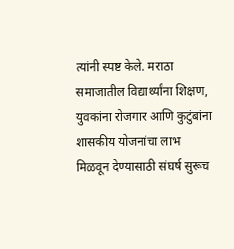त्यांनी स्पष्ट केले. मराठा समाजातील विद्यार्थ्यांना शिक्षण, युवकांना रोजगार आणि कुटुंबांना शासकीय योजनांचा लाभ मिळवून देण्यासाठी संघर्ष सुरूच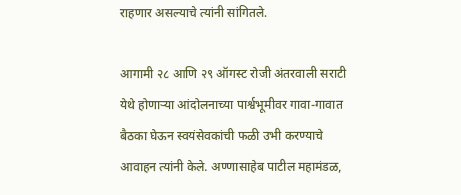राहणार असल्याचे त्यांनी सांगितले.

आगामी २८ आणि २९ ऑगस्ट रोजी अंतरवाली सराटी येथे होणाऱ्या आंदोलनाच्या पार्श्वभूमीवर गावा-गावात बैठका घेऊन स्वयंसेवकांची फळी उभी करण्याचे आवाहन त्यांनी केले. अण्णासाहेब पाटील महामंडळ,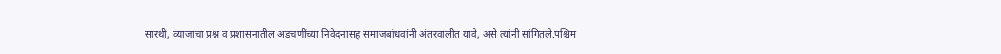सारथी, व्याजाचा प्रश्न व प्रशासनातील अडचणींच्या निवेदनासह समाजबांधवांनी अंतरवालीत यावे, असे त्यांनी सांगितले.पश्चिम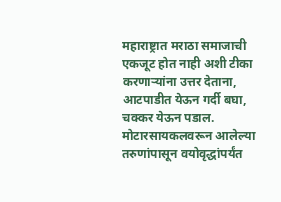महाराष्ट्रात मराठा समाजाची एकजूट होत नाही अशी टीका करणाऱ्यांना उत्तर देताना, आटपाडीत येऊन गर्दी बघा, चक्कर येऊन पडाल. मोटारसायकलवरून आलेल्या तरुणांपासून वयोवृद्धांपर्यंत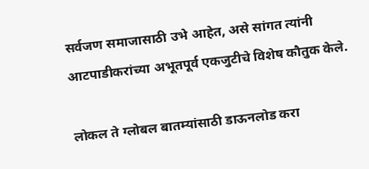सर्वजण समाजासाठी उभे आहेत, असे सांगत त्यांनी आटपाडीकरांच्या अभूतपूर्व एकजुटीचे विशेष कौतुक केले.

लोकल ते ग्लोबल बातम्यांसाठी डाऊनलोड करा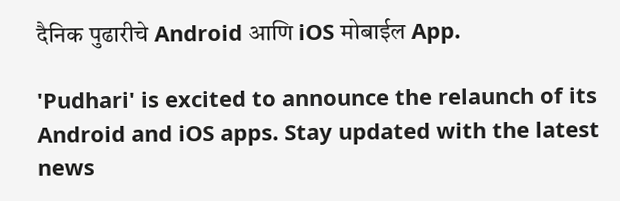दैनिक पुढारीचे Android आणि iOS मोबाईल App.

'Pudhari' is excited to announce the relaunch of its Android and iOS apps. Stay updated with the latest news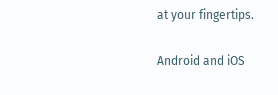at your fingertips.

Android and iOS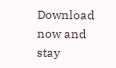Download now and stay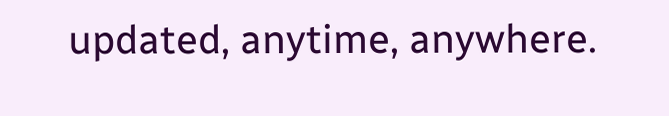updated, anytime, anywhere.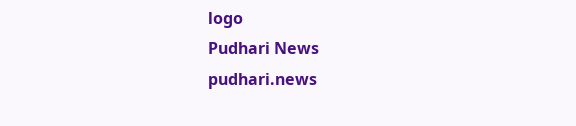logo
Pudhari News
pudhari.news